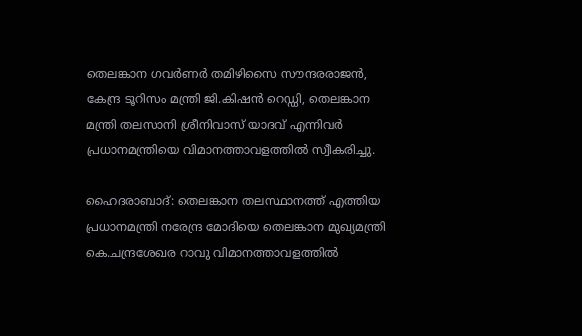തെലങ്കാന ഗവർണർ തമിഴിസൈ സൗന്ദരരാജൻ, കേന്ദ്ര ടൂറിസം മന്ത്രി ജി.കിഷൻ റെഡ്ഡി, തെലങ്കാന മന്ത്രി തലസാനി ശ്രീനിവാസ് യാദവ് എന്നിവർ പ്രധാനമന്ത്രിയെ വിമാനത്താവളത്തിൽ സ്വീകരിച്ചു.

ഹൈദരാബാദ്: തെലങ്കാന തലസ്ഥാനത്ത് എത്തിയ പ്രധാനമന്ത്രി നരേന്ദ്ര മോദിയെ തെലങ്കാന മുഖ്യമന്ത്രി കെ.ചന്ദ്രശേഖര റാവു വിമാനത്താവളത്തിൽ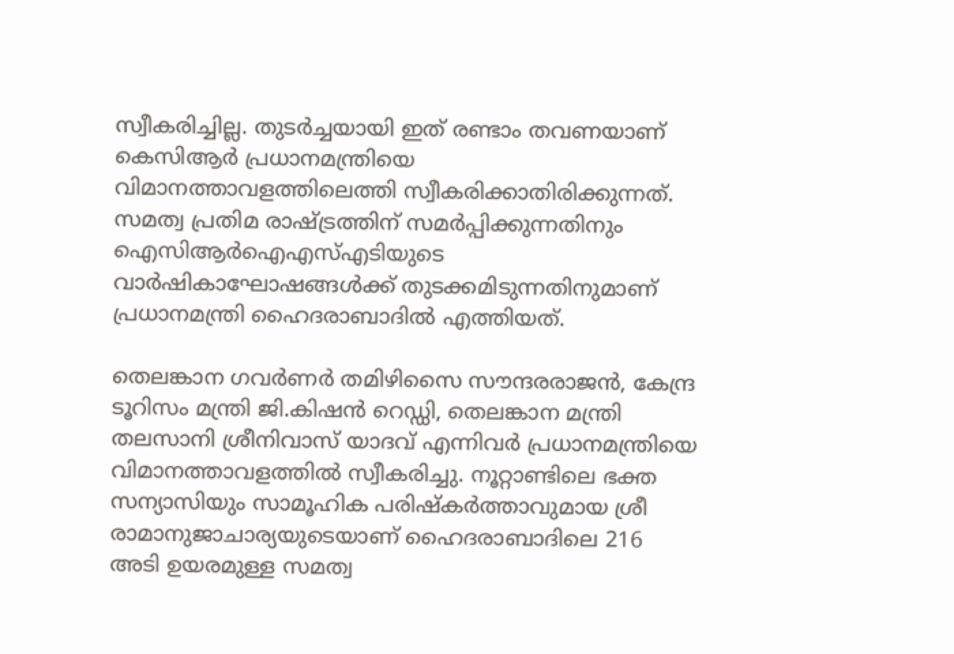സ്വീകരിച്ചില്ല. തുടര്‍ച്ചയായി ഇത് രണ്ടാം തവണയാണ് കെസിആര്‍ പ്രധാനമന്ത്രിയെ വിമാനത്താവളത്തിലെത്തി സ്വീകരിക്കാതിരിക്കുന്നത്. സമത്വ പ്രതിമ രാഷ്ട്രത്തിന് സമർപ്പിക്കുന്നതിനും ഐസിആർഐഎസ്എടിയുടെ വാർഷികാഘോഷങ്ങൾക്ക് തുടക്കമിടുന്നതിനുമാണ് പ്രധാനമന്ത്രി ഹൈദരാബാദില്‍ എത്തിയത്.

തെലങ്കാന ഗവർണർ തമിഴിസൈ സൗന്ദരരാജൻ, കേന്ദ്ര ടൂറിസം മന്ത്രി ജി.കിഷൻ റെഡ്ഡി, തെലങ്കാന മന്ത്രി തലസാനി ശ്രീനിവാസ് യാദവ് എന്നിവർ പ്രധാനമന്ത്രിയെ വിമാനത്താവളത്തിൽ സ്വീകരിച്ചു. നൂറ്റാണ്ടിലെ ഭക്ത സന്യാസിയും സാമൂഹിക പരിഷ്കർത്താവുമായ ശ്രീ രാമാനുജാചാര്യയുടെയാണ് ഹൈദരാബാദിലെ 216 അടി ഉയരമുള്ള സമത്വ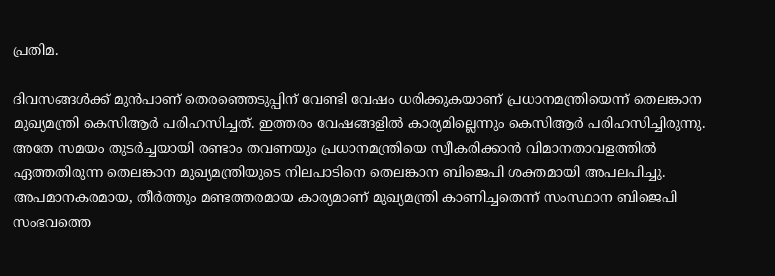പ്രതിമ.

ദിവസങ്ങള്‍ക്ക് മുന്‍പാണ് തെരഞ്ഞെടുപ്പിന് വേണ്ടി വേഷം ധരിക്കുകയാണ് പ്രധാനമന്ത്രിയെന്ന് തെലങ്കാന മുഖ്യമന്ത്രി കെസിആര്‍ പരിഹസിച്ചത്. ഇത്തരം വേഷങ്ങളില്‍ കാര്യമില്ലെന്നും കെസിആര്‍ പരിഹസിച്ചിരുന്നു. അതേ സമയം തുടര്‍ച്ചയായി രണ്ടാം തവണയും പ്രധാനമന്ത്രിയെ സ്വീകരിക്കാന്‍ വിമാനതാവളത്തില്‍ ഏത്തതിരുന്ന തെലങ്കാന മുഖ്യമന്ത്രിയുടെ നിലപാടിനെ തെലങ്കാന ബിജെപി ശക്തമായി അപലപിച്ചു. അപമാനകരമായ, തീര്‍ത്തും മണ്ടത്തരമായ കാര്യമാണ് മുഖ്യമന്ത്രി കാണിച്ചതെന്ന് സംസ്ഥാന ബിജെപി സംഭവത്തെ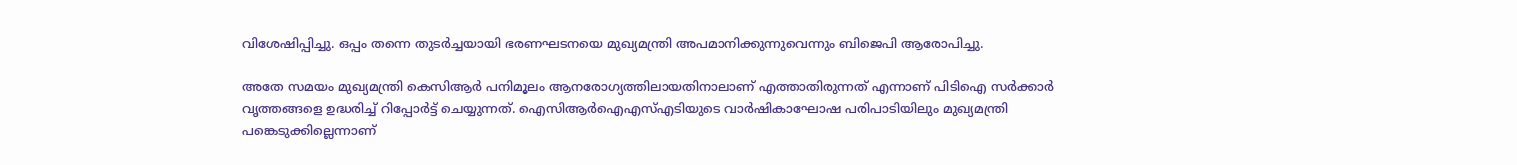വിശേഷിപ്പിച്ചു. ഒപ്പം തന്നെ തുടര്‍ച്ചയായി ഭരണഘടനയെ മുഖ്യമന്ത്രി അപമാനിക്കുന്നുവെന്നും ബിജെപി ആരോപിച്ചു.

അതേ സമയം മുഖ്യമന്ത്രി കെസിആര്‍ പനിമൂലം ആനരോഗ്യത്തിലായതിനാലാണ് എത്താതിരുന്നത് എന്നാണ് പിടിഐ സര്‍ക്കാര്‍ വൃത്തങ്ങളെ ഉദ്ധരിച്ച് റിപ്പോര്‍ട്ട് ചെയ്യുന്നത്. ഐസിആർഐഎസ്എടിയുടെ വാർഷികാഘോഷ പരിപാടിയിലും മുഖ്യമന്ത്രി പങ്കെടുക്കില്ലെന്നാണ്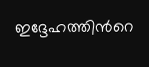ഇദ്ദേഹത്തിന്‍റെ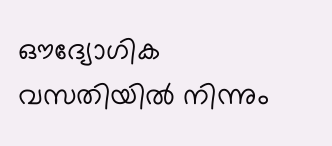ഔദ്യോഗിക വസതിയില്‍ നിന്നും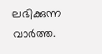ലഭിക്കുന്ന വാര്‍ത്ത.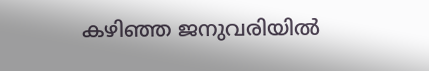കഴിഞ്ഞ ജനുവരിയില്‍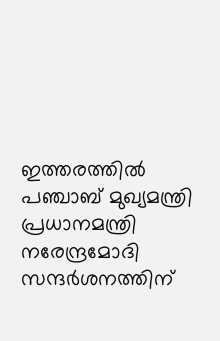ഇത്തരത്തില്‍ പഞ്ചാബ് മുഖ്യമന്ത്രി പ്രധാനമന്ത്രി നരേന്ദ്രമോദി സന്ദര്‍ശനത്തിന്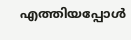എത്തിയപ്പോള്‍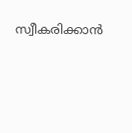സ്വീകരിക്കാന്‍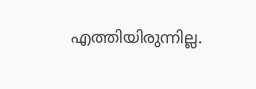എത്തിയിരുന്നില്ല.